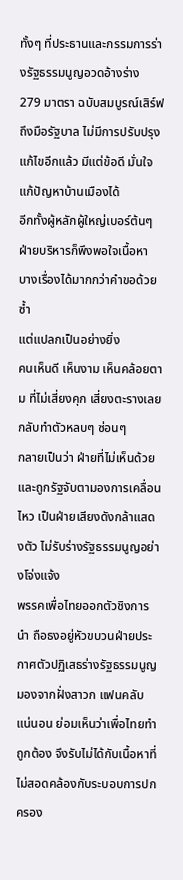ทั้งๆ ที่ประธานและกรรมการร่างรัฐธรรมนูญอวดอ้างร่าง 279 มาตรา ฉบับสมบูรณ์เสิร์ฟถึงมือรัฐบาล ไม่มีการปรับปรุงแก้ไขอีกแล้ว มีแต่ข้อดี มั่นใจแก้ปัญหาบ้านเมืองได้
อีกทั้งผู้หลักผู้ใหญ่เบอร์ต้นๆ ฝ่ายบริหารก็พึงพอใจเนื้อหา บางเรื่องได้มากกว่าคำขอด้วยซ้ำ
แต่แปลกเป็นอย่างยิ่ง
คนเห็นดี เห็นงาม เห็นคล้อยตาม ที่ไม่เสี่ยงคุก เสี่ยงตะรางเลย กลับทำตัวหลบๆ ซ่อนๆ
กลายเป็นว่า ฝ่ายที่ไม่เห็นด้วย และถูกรัฐจับตามองการเคลื่อนไหว เป็นฝ่ายเสียงดังกล้าแสดงตัว ไม่รับร่างรัฐธรรมนูญอย่างโจ่งแจ้ง
พรรคเพื่อไทยออกตัวชิงการนำ ถือธงอยู่หัวขบวนฝ่ายประกาศตัวปฏิเสธร่างรัฐธรรมนูญ
มองจากฝั่งสาวก แฟนคลับ แน่นอน ย่อมเห็นว่าเพื่อไทยทำถูกต้อง จึงรับไม่ได้กับเนื้อหาที่ไม่สอดคล้องกับระบอบการปกครอง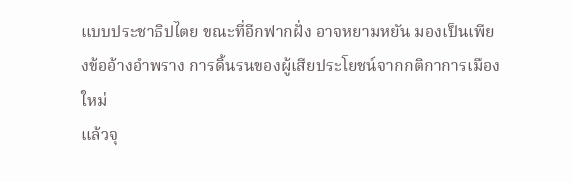แบบประชาธิปไตย ขณะที่อีกฟากฝั่ง อาจหยามหยัน มองเป็นเพียงข้ออ้างอำพราง การดิ้นรนของผู้เสียประโยชน์จากกติกาการเมืองใหม่
แล้วจุ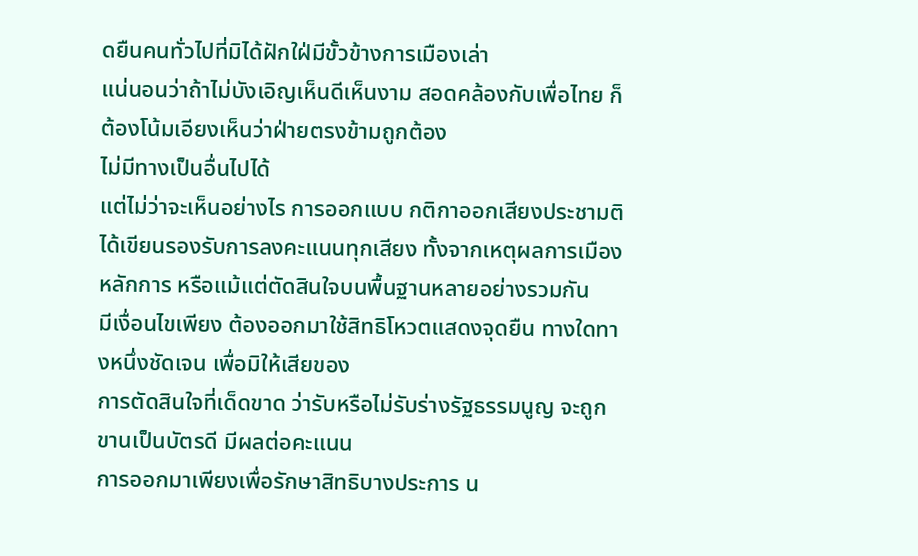ดยืนคนทั่วไปที่มิได้ฝักใฝ่มีขั้วข้างการเมืองเล่า
แน่นอนว่าถ้าไม่บังเอิญเห็นดีเห็นงาม สอดคล้องกับเพื่อไทย ก็ต้องโน้มเอียงเห็นว่าฝ่ายตรงข้ามถูกต้อง
ไม่มีทางเป็นอื่นไปได้
แต่ไม่ว่าจะเห็นอย่างไร การออกแบบ กติกาออกเสียงประชามติ ได้เขียนรองรับการลงคะแนนทุกเสียง ทั้งจากเหตุผลการเมือง หลักการ หรือแม้แต่ตัดสินใจบนพื้นฐานหลายอย่างรวมกัน
มีเงื่อนไขเพียง ต้องออกมาใช้สิทธิโหวตแสดงจุดยืน ทางใดทางหนึ่งชัดเจน เพื่อมิให้เสียของ
การตัดสินใจที่เด็ดขาด ว่ารับหรือไม่รับร่างรัฐธรรมนูญ จะถูกขานเป็นบัตรดี มีผลต่อคะแนน
การออกมาเพียงเพื่อรักษาสิทธิบางประการ น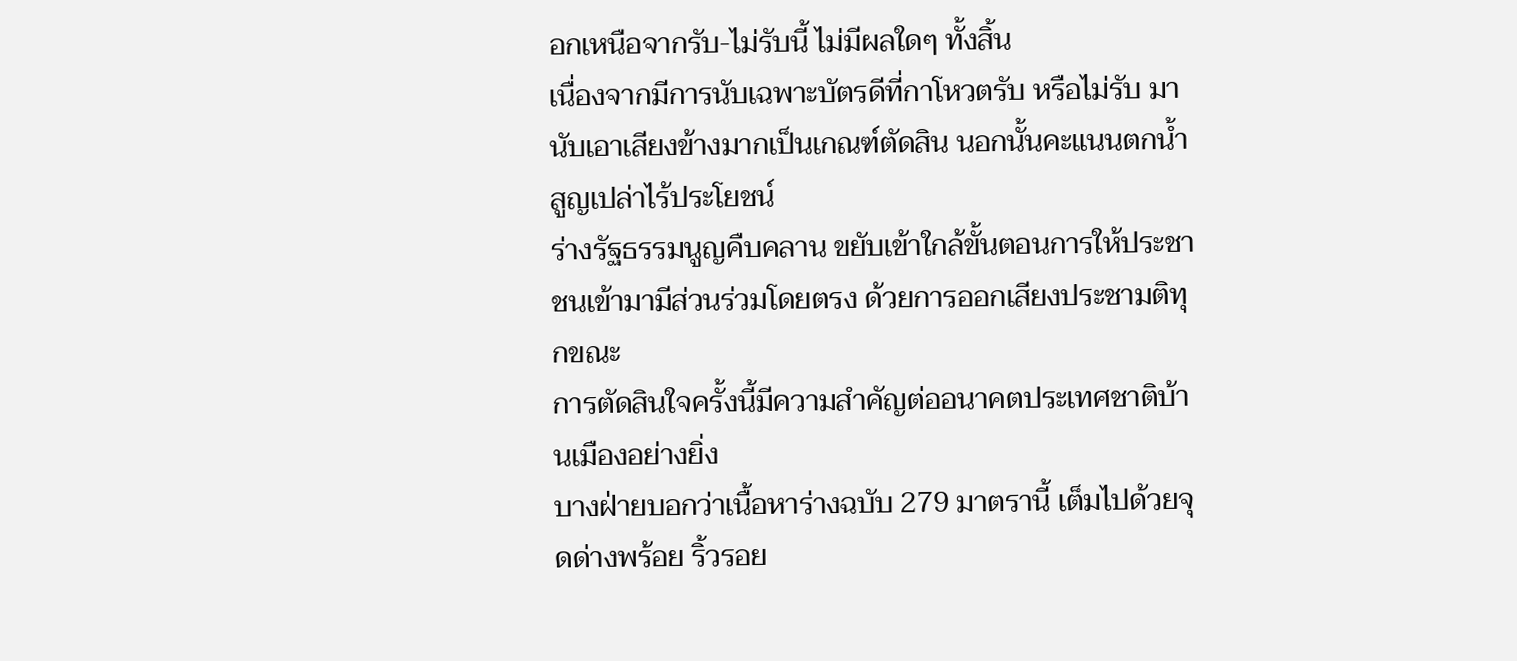อกเหนือจากรับ-ไม่รับนี้ ไม่มีผลใดๆ ทั้งสิ้น
เนื่องจากมีการนับเฉพาะบัตรดีที่กาโหวตรับ หรือไม่รับ มานับเอาเสียงข้างมากเป็นเกณฑ์ตัดสิน นอกนั้นคะแนนตกน้ำ สูญเปล่าไร้ประโยชน์
ร่างรัฐธรรมนูญคืบคลาน ขยับเข้าใกล้ขั้นตอนการให้ประชาชนเข้ามามีส่วนร่วมโดยตรง ด้วยการออกเสียงประชามติทุกขณะ
การตัดสินใจครั้งนี้มีความสำคัญต่ออนาคตประเทศชาติบ้านเมืองอย่างยิ่ง
บางฝ่ายบอกว่าเนื้อหาร่างฉบับ 279 มาตรานี้ เต็มไปด้วยจุดด่างพร้อย ริ้วรอย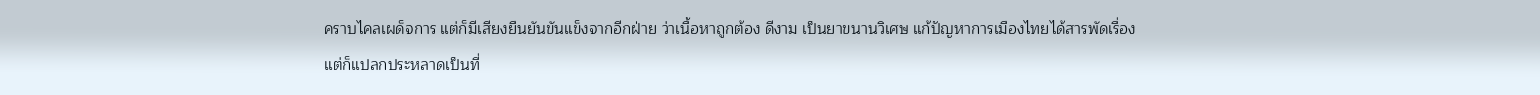คราบไคลเผด็จการ แต่ก็มีเสียงยืนยันขันแข็งจากอีกฝ่าย ว่าเนื้อหาถูกต้อง ดีงาม เป็นยาขนานวิเศษ แก้ปัญหาการเมืองไทยได้สารพัดเรื่อง
แต่ก็แปลกประหลาดเป็นที่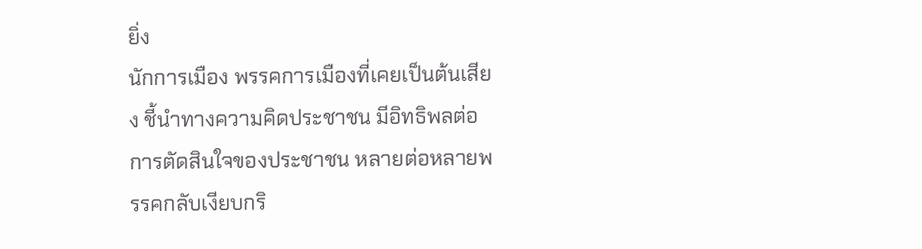ยิ่ง
นักการเมือง พรรคการเมืองที่เคยเป็นต้นเสียง ชี้นำทางความคิดประชาชน มีอิทธิพลต่อการตัดสินใจของประชาชน หลายต่อหลายพรรคกลับเงียบกริ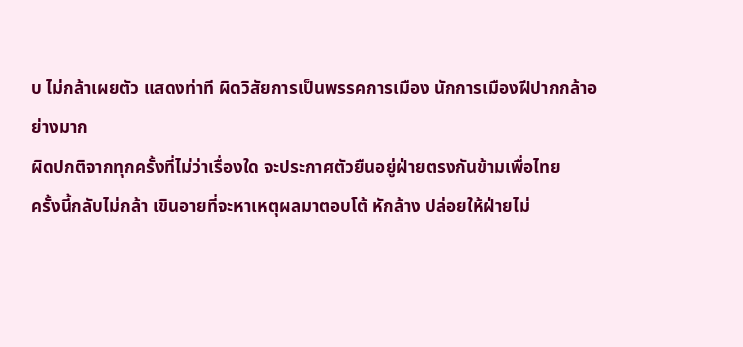บ ไม่กล้าเผยตัว แสดงท่าที ผิดวิสัยการเป็นพรรคการเมือง นักการเมืองฝีปากกล้าอย่างมาก
ผิดปกติจากทุกครั้งที่ไม่ว่าเรื่องใด จะประกาศตัวยืนอยู่ฝ่ายตรงกันข้ามเพื่อไทย
ครั้งนี้กลับไม่กล้า เขินอายที่จะหาเหตุผลมาตอบโต้ หักล้าง ปล่อยให้ฝ่ายไม่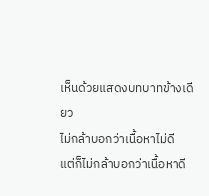เห็นด้วยแสดงบทบาทข้างเดียว
ไม่กล้าบอกว่าเนื้อหาไม่ดี
แต่ก็ไม่กล้าบอกว่าเนื้อหาดี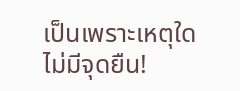เป็นเพราะเหตุใด
ไม่มีจุดยืน!